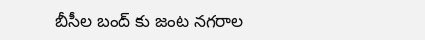బీసీల బంద్ కు జంట నగరాల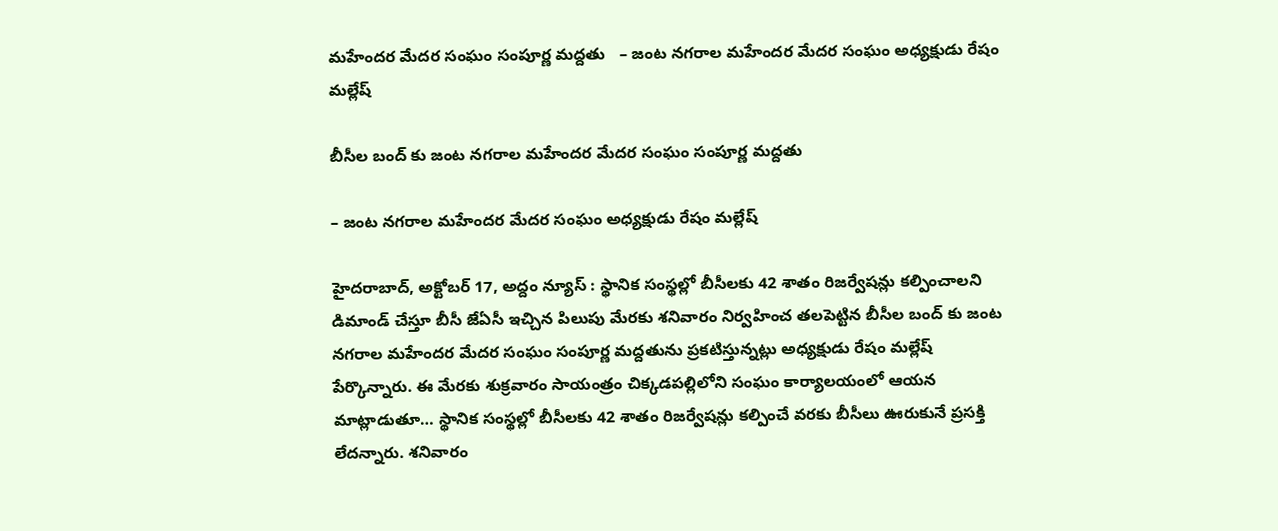మహేందర మేదర సంఘం సంపూర్ణ మద్దతు   – జంట నగరాల మహేందర మేదర సంఘం అధ్యక్షుడు రేషం మల్లేష్

బీసీల బంద్ కు జంట నగరాల మహేందర మేదర సంఘం సంపూర్ణ మద్దతు

– జంట నగరాల మహేందర మేదర సంఘం అధ్యక్షుడు రేషం మల్లేష్

హైదరాబాద్, అక్టోబర్ 17, అద్దం న్యూస్ : స్థానిక సంస్థల్లో బీసీలకు 42 శాతం రిజర్వేషన్లు కల్పించాలని డిమాండ్ చేస్తూ బీసీ జేఏసీ ఇచ్చిన పిలుపు మేరకు శనివారం నిర్వహించ తలపెట్టిన బీసీల బంద్ కు జంట నగరాల మహేందర మేదర సంఘం సంపూర్ణ మద్దతును ప్రకటిస్తున్నట్లు అధ్యక్షుడు రేషం మల్లేష్ పేర్కొన్నారు. ఈ మేరకు శుక్రవారం సాయంత్రం చిక్కడపల్లిలోని సంఘం కార్యాలయంలో ఆయన మాట్లాడుతూ… స్థానిక సంస్థల్లో బీసీలకు 42 శాతం రిజర్వేషన్లు కల్పించే వరకు బీసీలు ఊరుకునే ప్రసక్తి లేదన్నారు. శనివారం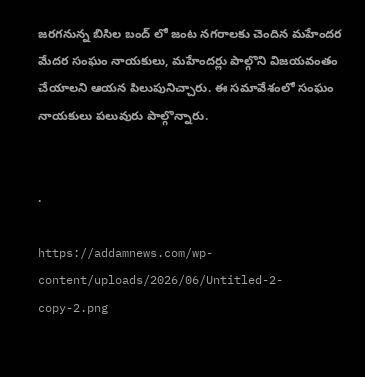జరగనున్న బిసిల బంద్ లో జంట నగరాలకు చెందిన మహేందర మేదర సంఘం నాయకులు, మహేందర్లు పాల్గొని విజయవంతం చేయాలని ఆయన పిలుపునిచ్చారు. ఈ సమావేశంలో సంఘం నాయకులు పలువురు పాల్గొన్నారు.


.

https://addamnews.com/wp-content/uploads/2026/06/Untitled-2-copy-2.png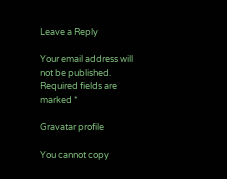Leave a Reply

Your email address will not be published. Required fields are marked *

Gravatar profile

You cannot copy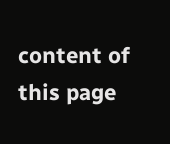content of this page